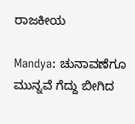ರಾಜಕೀಯ

Mandya: ಚುನಾವಣೆಗೂ ಮುನ್ನವೆ ಗೆದ್ದು ಬೀಗಿದ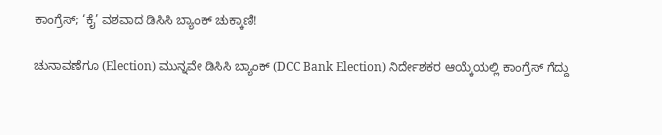ಕಾಂಗ್ರೆಸ್; ‘ಕೈ’ ವಶವಾದ ಡಿಸಿಸಿ ಬ್ಯಾಂಕ್ ಚುಕ್ಕಾಣಿ!

ಚುನಾವಣೆಗೂ (Election) ಮುನ್ನವೇ ಡಿಸಿಸಿ ಬ್ಯಾಂಕ್ (DCC Bank Election) ನಿರ್ದೇಶಕರ ಆಯ್ಕೆಯಲ್ಲಿ ಕಾಂಗ್ರೆಸ್ ಗೆದ್ದು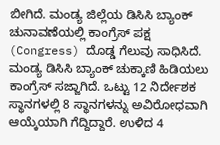ಬೀಗಿದೆ. ಮಂಡ್ಯ ಜಿಲ್ಲೆಯ ಡಿಸಿಸಿ ಬ್ಯಾಂಕ್ ಚುನಾವಣೆಯಲ್ಲಿ ಕಾಂಗ್ರೆಸ್ ಪಕ್ಷ (Congress) ದೊಡ್ಡ ಗೆಲುವು ಸಾಧಿಸಿದೆ. ಮಂಡ್ಯ ಡಿಸಿಸಿ ಬ್ಯಾಂಕ್‌ ಚುಕ್ಕಾಣಿ ಹಿಡಿಯಲು ಕಾಂಗ್ರೆಸ್‌ ಸಜ್ಜಾಗಿದೆ. ಒಟ್ಟು 12 ನಿರ್ದೇಶಕ ಸ್ಥಾನಗಳಲ್ಲಿ 8 ಸ್ಥಾನಗಳನ್ನು ಅವಿರೋಧವಾಗಿ ಆಯ್ಕೆಯಾಗಿ ಗೆದ್ದಿದ್ದಾರೆ. ಉಳಿದ 4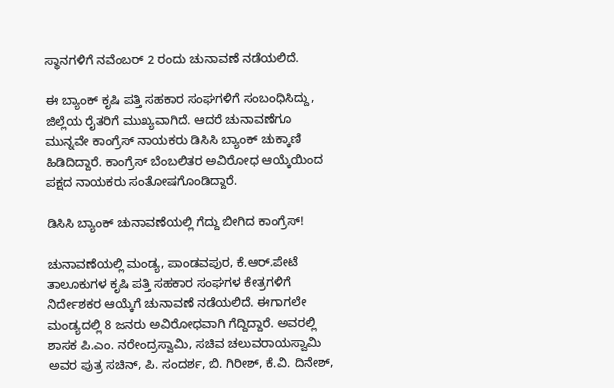ಸ್ಥಾನಗಳಿಗೆ ನವೆಂಬರ್ 2 ರಂದು ಚುನಾವಣೆ ನಡೆಯಲಿದೆ.

ಈ ಬ್ಯಾಂಕ್ ಕೃಷಿ ಪತ್ತಿ ಸಹಕಾರ ಸಂಘಗಳಿಗೆ ಸಂಬಂಧಿಸಿದ್ದು, ಜಿಲ್ಲೆಯ ರೈತರಿಗೆ ಮುಖ್ಯವಾಗಿದೆ. ಆದರೆ ಚುನಾವಣೆಗೂ ಮುನ್ನವೇ ಕಾಂಗ್ರೆಸ್ ನಾಯಕರು ಡಿಸಿಸಿ ಬ್ಯಾಂಕ್ ಚುಕ್ಕಾಣಿ ಹಿಡಿದಿದ್ದಾರೆ. ಕಾಂಗ್ರೆಸ್ ಬೆಂಬಲಿತರ ಅವಿರೋಧ ಆಯ್ಕೆಯಿಂದ ಪಕ್ಷದ ನಾಯಕರು ಸಂತೋಷಗೊಂಡಿದ್ದಾರೆ.

ಡಿಸಿಸಿ ಬ್ಯಾಂಕ್ ಚುನಾವಣೆಯಲ್ಲಿ ಗೆದ್ದು ಬೀಗಿದ ಕಾಂಗ್ರೆಸ್!

ಚುನಾವಣೆಯಲ್ಲಿ ಮಂಡ್ಯ, ಪಾಂಡವಪುರ, ಕೆ.ಆರ್.ಪೇಟೆ ತಾಲೂಕುಗಳ ಕೃಷಿ ಪತ್ತಿ ಸಹಕಾರ ಸಂಘಗಳ ಕೇತ್ರಗಳಿಗೆ ನಿರ್ದೇಶಕರ ಆಯ್ಕೆಗೆ ಚುನಾವಣೆ ನಡೆಯಲಿದೆ. ಈಗಾಗಲೇ ಮಂಡ್ಯದಲ್ಲಿ 8 ಜನರು ಅವಿರೋಧವಾಗಿ ಗೆದ್ದಿದ್ದಾರೆ. ಅವರಲ್ಲಿ ಶಾಸಕ ಪಿ.ಎಂ. ನರೇಂದ್ರಸ್ವಾಮಿ, ಸಚಿವ ಚಲುವರಾಯಸ್ವಾಮಿ ಅವರ ಪುತ್ರ ಸಚಿನ್, ಪಿ. ಸಂದರ್ಶ, ಬಿ. ಗಿರೀಶ್, ಕೆ.ವಿ. ದಿನೇಶ್,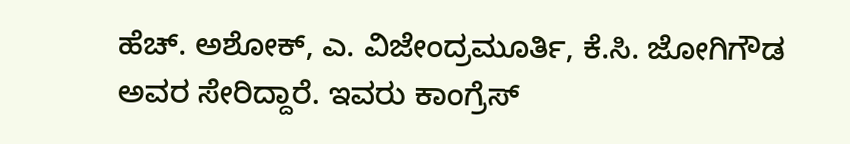ಹೆಚ್. ಅಶೋಕ್, ಎ. ವಿಜೇಂದ್ರಮೂರ್ತಿ, ಕೆ.ಸಿ. ಜೋಗಿಗೌಡ ಅವರ ಸೇರಿದ್ದಾರೆ. ಇವರು ಕಾಂಗ್ರೆಸ್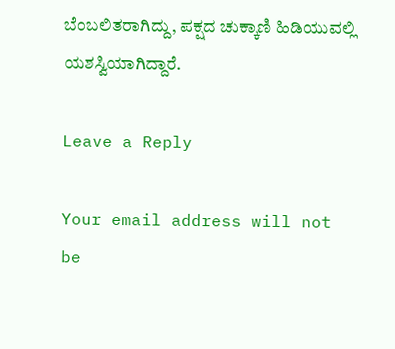ಬೆಂಬಲಿತರಾಗಿದ್ದು, ಪಕ್ಷದ ಚುಕ್ಕಾಣಿ ಹಿಡಿಯುವಲ್ಲಿ ಯಶಸ್ವಿಯಾಗಿದ್ದಾರೆ.

Leave a Reply

Your email address will not be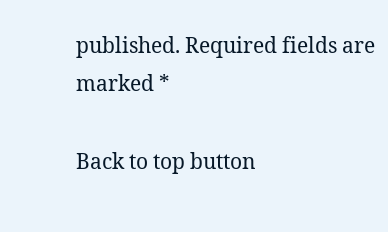published. Required fields are marked *

Back to top button